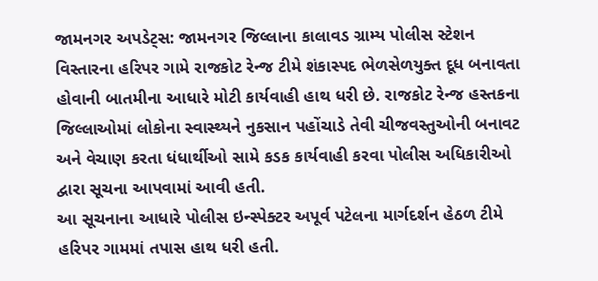જામનગર અપડેટ્સ: જામનગર જિલ્લાના કાલાવડ ગ્રામ્ય પોલીસ સ્ટેશન વિસ્તારના હરિપર ગામે રાજકોટ રેન્જ ટીમે શંકાસ્પદ ભેળસેળયુક્ત દૂધ બનાવતા હોવાની બાતમીના આધારે મોટી કાર્યવાહી હાથ ધરી છે. રાજકોટ રેન્જ હસ્તકના જિલ્લાઓમાં લોકોના સ્વાસ્થ્યને નુકસાન પહોંચાડે તેવી ચીજવસ્તુઓની બનાવટ અને વેચાણ કરતા ધંધાર્થીઓ સામે કડક કાર્યવાહી કરવા પોલીસ અધિકારીઓ દ્વારા સૂચના આપવામાં આવી હતી.
આ સૂચનાના આધારે પોલીસ ઇન્સ્પેક્ટર અપૂર્વ પટેલના માર્ગદર્શન હેઠળ ટીમે હરિપર ગામમાં તપાસ હાથ ધરી હતી.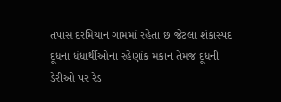તપાસ દરમિયાન ગામમાં રહેતા છ જેટલા શંકાસ્પદ દૂધના ધંધાર્થીઓના રહેણાંક મકાન તેમજ દૂધની ડેરીઓ પર રેડ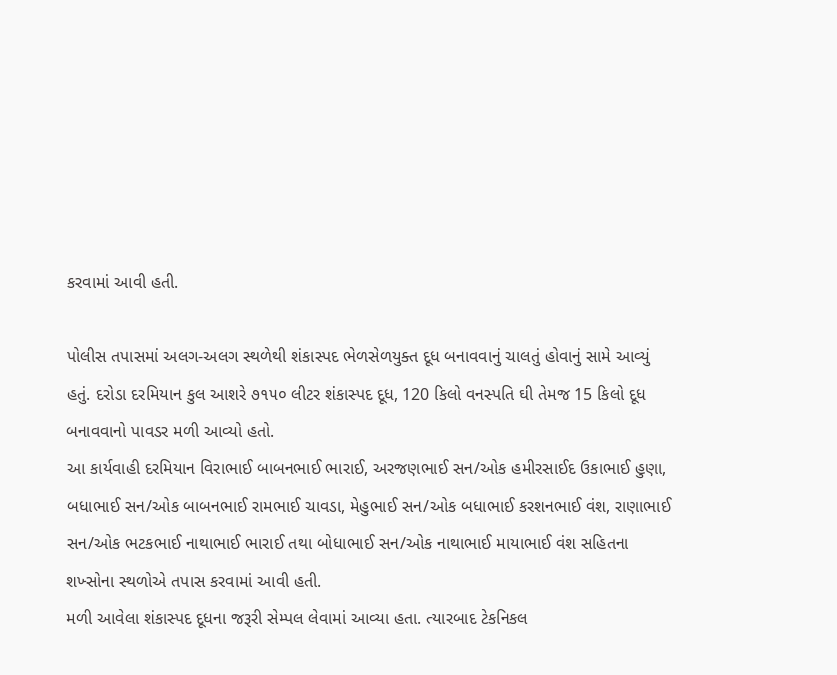કરવામાં આવી હતી.

પોલીસ તપાસમાં અલગ-અલગ સ્થળેથી શંકાસ્પદ ભેળસેળયુક્ત દૂધ બનાવવાનું ચાલતું હોવાનું સામે આવ્યું હતું. દરોડા દરમિયાન કુલ આશરે ૭૧૫૦ લીટર શંકાસ્પદ દૂધ, 120 કિલો વનસ્પતિ ઘી તેમજ 15 કિલો દૂધ બનાવવાનો પાવડર મળી આવ્યો હતો.
આ કાર્યવાહી દરમિયાન વિરાભાઈ બાબનભાઈ ભારાઈ, અરજણભાઈ સન/ઓક હમીરસાઈદ ઉકાભાઈ હુણા, બધાભાઈ સન/ઓક બાબનભાઈ રામભાઈ ચાવડા, મેહુભાઈ સન/ઓક બધાભાઈ કરશનભાઈ વંશ, રાણાભાઈ સન/ઓક ભટકભાઈ નાથાભાઈ ભારાઈ તથા બોધાભાઈ સન/ઓક નાથાભાઈ માયાભાઈ વંશ સહિતના શખ્સોના સ્થળોએ તપાસ કરવામાં આવી હતી.
મળી આવેલા શંકાસ્પદ દૂધના જરૂરી સેમ્પલ લેવામાં આવ્યા હતા. ત્યારબાદ ટેકનિકલ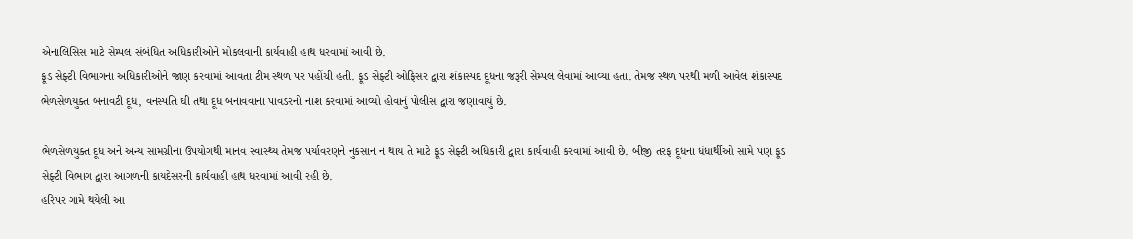એનાલિસિસ માટે સેમ્પલ સંબંધિત અધિકારીઓને મોકલવાની કાર્યવાહી હાથ ધરવામાં આવી છે.
ફૂડ સેફ્ટી વિભાગના અધિકારીઓને જાણ કરવામાં આવતા ટીમ સ્થળ પર પહોંચી હતી. ફૂડ સેફ્ટી ઓફિસર દ્વારા શંકાસ્પદ દૂધના જરૂરી સેમ્પલ લેવામાં આવ્યા હતા. તેમજ સ્થળ પરથી મળી આવેલ શંકાસ્પદ ભેળસેળયુક્ત બનાવટી દૂધ, વનસ્પતિ ઘી તથા દૂધ બનાવવાના પાવડરનો નાશ કરવામાં આવ્યો હોવાનું પોલીસ દ્વારા જણાવાયું છે.

ભેળસેળયુક્ત દૂધ અને અન્ય સામગ્રીના ઉપયોગથી માનવ સ્વાસ્થ્ય તેમજ પર્યાવરણને નુકસાન ન થાય તે માટે ફૂડ સેફ્ટી અધિકારી દ્વારા કાર્યવાહી કરવામાં આવી છે. બીજી તરફ દૂધના ધંધાર્થીઓ સામે પણ ફૂડ સેફ્ટી વિભાગ દ્વારા આગળની કાયદેસરની કાર્યવાહી હાથ ધરવામાં આવી રહી છે.
હરિપર ગામે થયેલી આ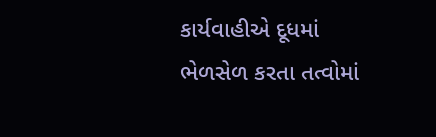કાર્યવાહીએ દૂધમાં ભેળસેળ કરતા તત્વોમાં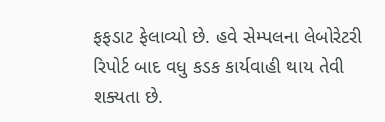ફફડાટ ફેલાવ્યો છે. હવે સેમ્પલના લેબોરેટરી રિપોર્ટ બાદ વધુ કડક કાર્યવાહી થાય તેવી શક્યતા છે.